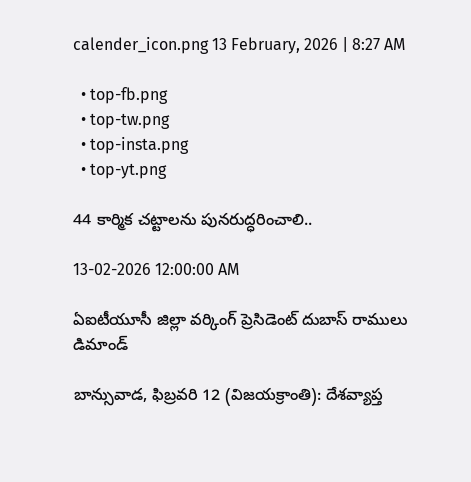calender_icon.png 13 February, 2026 | 8:27 AM

  • top-fb.png
  • top-tw.png
  • top-insta.png
  • top-yt.png

44 కార్మిక చట్టాలను పునరుద్ధరించాలి..

13-02-2026 12:00:00 AM

ఏఐటీయూసీ జిల్లా వర్కింగ్ ప్రెసిడెంట్ దుబాస్ రాములు డిమాండ్

బాన్సువాడ, ఫిబ్రవరి 12 (విజయక్రాంతి): దేశవ్యాప్త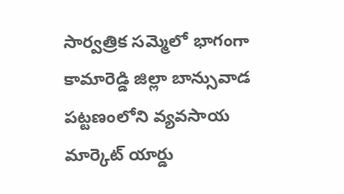సార్వత్రిక సమ్మెలో భాగంగా కామారెడ్డి జిల్లా బాన్సువాడ పట్టణంలోని వ్యవసాయ మార్కెట్ యార్డు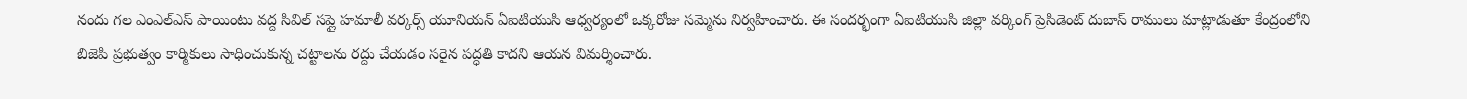నందు గల ఎంఎల్‌ఎస్ పాయింటు వద్ద సివిల్ సప్లై హమాలీ వర్కర్స్ యూనియన్ ఏఐటియుసి ఆధ్వర్యంలో ఒక్కరోజు సమ్మెను నిర్వహించారు. ఈ సందర్భంగా ఏఐటియుసి జిల్లా వర్కింగ్ ప్రెసిడెంట్ దుబాస్ రాములు మాట్లాడుతూ కేంద్రంలోని బిజెపి ప్రభుత్వం కార్మికులు సాధించుకున్న చట్టాలను రద్దు చేయడం సరైన పద్ధతి కాదని ఆయన విమర్శించారు.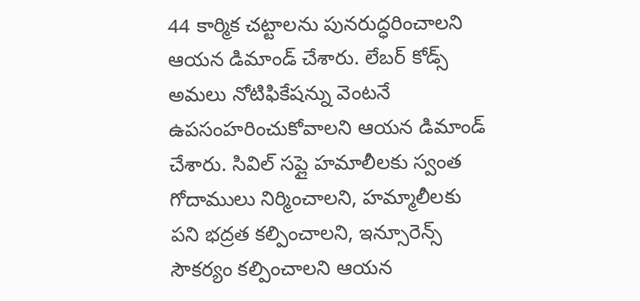44 కార్మిక చట్టాలను పునరుద్ధరించాలని ఆయన డిమాండ్ చేశారు. లేబర్ కోడ్స్ అమలు నోటిఫికేషన్ను వెంటనే ఉపసంహరించుకోవాలని ఆయన డిమాండ్ చేశారు. సివిల్ సప్లై హమాలీలకు స్వంత  గోదాములు నిర్మించాలని, హమ్మాలీలకు పని భద్రత కల్పించాలని, ఇన్సూరెన్స్ సౌకర్యం కల్పించాలని ఆయన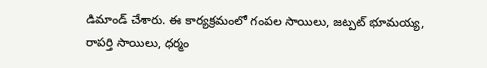డిమాండ్ చేశారు. ఈ కార్యక్రమంలో గంపల సాయిలు, జట్పట్ భూమయ్య, రాపర్తి సాయిలు, ధర్మం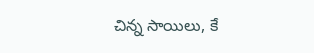చిన్న సాయిలు, కే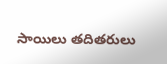సాయిలు తదితరులు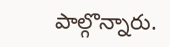పాల్గొన్నారు.